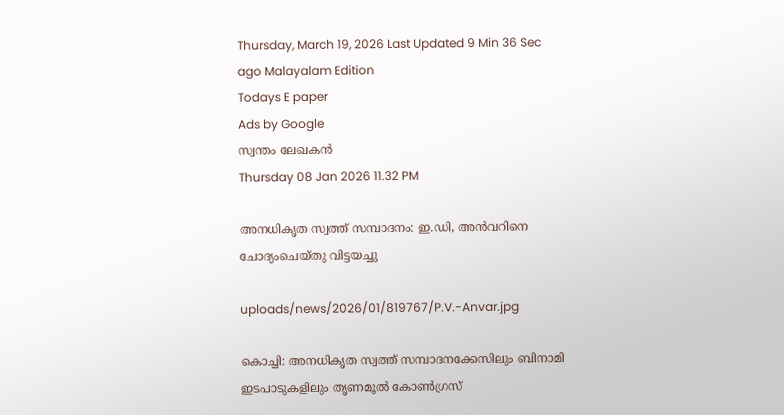Thursday, March 19, 2026 Last Updated 9 Min 36 Sec ago Malayalam Edition
Todays E paper
Ads by Google
സ്വന്തം ലേഖകന്‍
Thursday 08 Jan 2026 11.32 PM

അനധികൃത സ്വത്ത്‌ സമ്പാദനം: ഇ.ഡി, അന്‍വറിനെ ചോദ്യംചെയ്‌തു വിട്ടയച്ചു

uploads/news/2026/01/819767/P.V.-Anvar.jpg

കൊച്ചി: അനധികൃത സ്വത്ത്‌ സമ്പാദനക്കേസിലും ബിനാമി ഇടപാടുകളിലും തൃണമൂല്‍ കോണ്‍ഗ്രസ്‌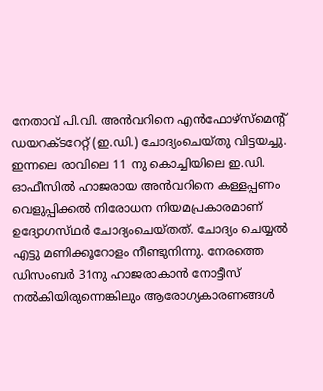നേതാവ്‌ പി.വി. അന്‍വറിനെ എന്‍ഫോഴ്‌സ്മെന്റ്‌ ഡയറക്‌ടറേറ്റ്‌ (ഇ.ഡി.) ചോദ്യംചെയ്‌തു വിട്ടയച്ചു.
ഇന്നലെ രാവിലെ 11 നു കൊച്ചിയിലെ ഇ.ഡി. ഓഫീസില്‍ ഹാജരായ അന്‍വറിനെ കള്ളപ്പണം വെളുപ്പിക്കല്‍ നിരോധന നിയമപ്രകാരമാണ്‌ ഉദ്യോഗസ്‌ഥര്‍ ചോദ്യംചെയ്‌തത്‌. ചോദ്യം ചെയ്യല്‍ എട്ടു മണിക്കൂറോളം നീണ്ടുനിന്നു. നേരത്തെ ഡിസംബര്‍ 31നു ഹാജരാകാന്‍ നോട്ടീസ്‌ നല്‍കിയിരുന്നെങ്കിലും ആരോഗ്യകാരണങ്ങള്‍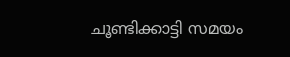ചൂണ്ടിക്കാട്ടി സമയം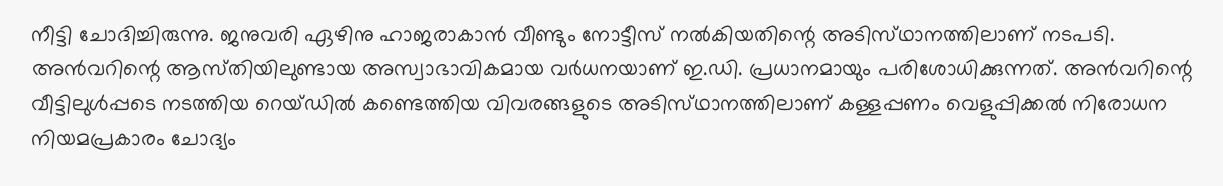നീട്ടി ചോദിച്ചിരുന്നു. ജനുവരി ഏഴിനു ഹാജരാകാന്‍ വീണ്ടും നോട്ടീസ്‌ നല്‍കിയതിന്റെ അടിസ്‌ഥാനത്തിലാണ്‌ നടപടി. അന്‍വറിന്റെ ആസ്‌തിയിലുണ്ടായ അസ്വാഭാവികമായ വര്‍ധനയാണ്‌ ഇ.ഡി. പ്രധാനമായും പരിശോധിക്കുന്നത്‌. അന്‍വറിന്റെ വീട്ടിലുള്‍പ്പടെ നടത്തിയ റെയ്‌ഡില്‍ കണ്ടെത്തിയ വിവരങ്ങളുടെ അടിസ്‌ഥാനത്തിലാണ്‌ കള്ളപ്പണം വെളുപ്പിക്കല്‍ നിരോധന നിയമപ്രകാരം ചോദ്യം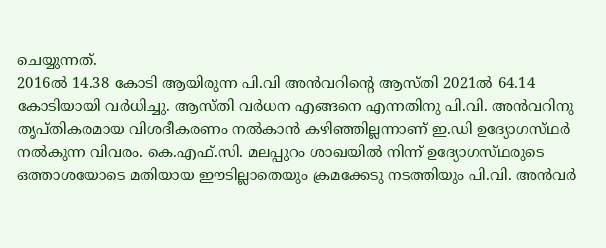ചെയ്യുന്നത്‌.
2016ല്‍ 14.38 കോടി ആയിരുന്ന പി.വി അന്‍വറിന്റെ ആസ്‌തി 2021ല്‍ 64.14 കോടിയായി വര്‍ധിച്ചു. ആസ്‌തി വര്‍ധന എങ്ങനെ എന്നതിനു പി.വി. അന്‍വറിനു തൃപ്‌തികരമായ വിശദീകരണം നല്‍കാന്‍ കഴിഞ്ഞില്ലന്നാണ്‌ ഇ.ഡി ഉദ്യോഗസ്‌ഥര്‍ നല്‍കുന്ന വിവരം. കെ.എഫ്‌.സി. മലപ്പുറം ശാഖയില്‍ നിന്ന്‌ ഉദ്യോഗസ്‌ഥരുടെ ഒത്താശയോടെ മതിയായ ഈടില്ലാതെയും ക്രമക്കേടു നടത്തിയും പി.വി. അന്‍വര്‍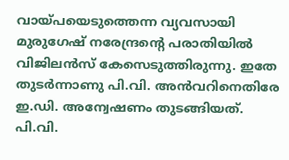വായ്‌പയെടുത്തെന്ന വ്യവസായി മുരുഗേഷ്‌ നരേന്ദ്രന്റെ പരാതിയില്‍ വിജിലന്‍സ്‌ കേസെടുത്തിരുന്നു. ഇതേ തുടര്‍ന്നാണു പി.വി. അന്‍വറിനെതിരേ ഇ.ഡി. അന്വേഷണം തുടങ്ങിയത്‌. പി.വി.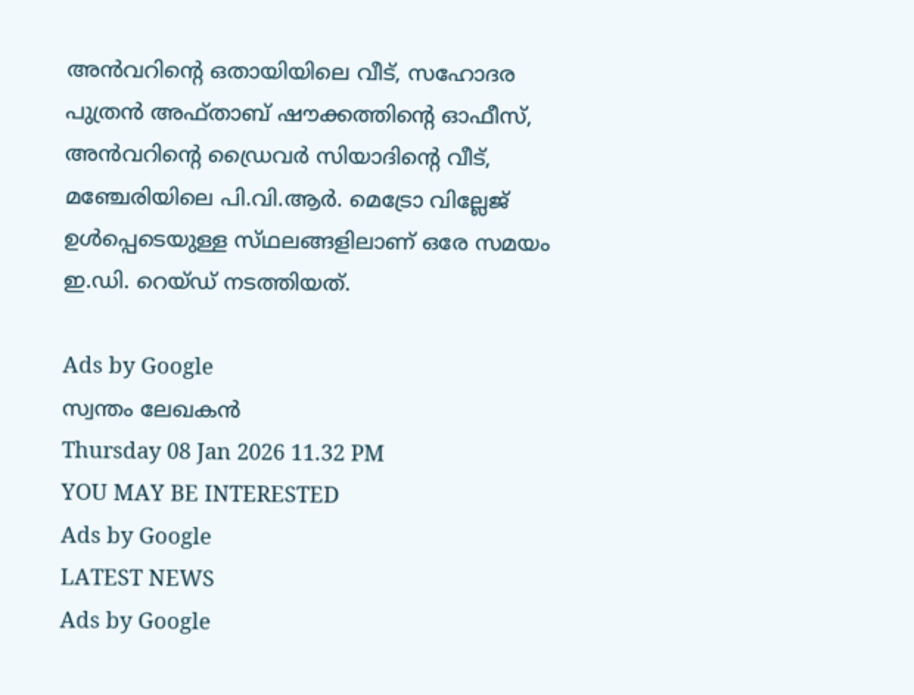അന്‍വറിന്റെ ഒതായിയിലെ വീട്‌, സഹോദര പുത്രന്‍ അഫ്‌താബ്‌ ഷൗക്കത്തിന്റെ ഓഫീസ്‌, അന്‍വറിന്റെ ഡ്രൈവര്‍ സിയാദിന്റെ വീട്‌, മഞ്ചേരിയിലെ പി.വി.ആര്‍. മെട്രോ വില്ലേജ്‌ ഉള്‍പ്പെടെയുള്ള സ്‌ഥലങ്ങളിലാണ്‌ ഒരേ സമയം ഇ.ഡി. റെയ്‌ഡ് നടത്തിയത്‌.

Ads by Google
സ്വന്തം ലേഖകന്‍
Thursday 08 Jan 2026 11.32 PM
YOU MAY BE INTERESTED
Ads by Google
LATEST NEWS
Ads by Google